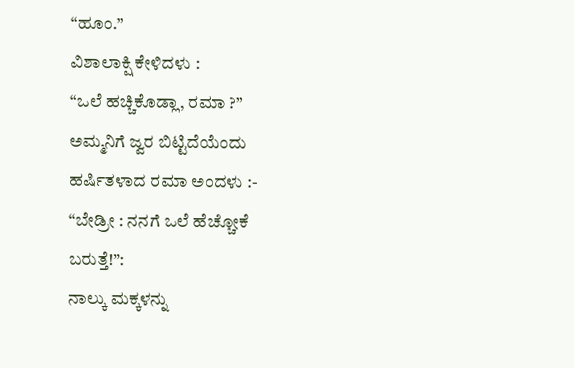“ಹೂಂ.”
ವಿಶಾಲಾಕ್ಷಿ ಕೇಳಿದಳು :
“ಒಲೆ ಹಚ್ಚಿಕೊಡ್ಲಾ, ರಮಾ ?”
ಅಮ್ಮನಿಗೆ ಜ್ವರ ಬಿಟ್ಟಿದೆಯೆಂದು ಹರ್ಷಿತಳಾದ ರಮಾ ಅಂದಳು :-
“ಬೇಡ್ರೀ : ನನಗೆ ಒಲೆ ಹೆಚ್ಚೋಕೆ ಬರುತ್ತೆ!”:
ನಾಲ್ಕು ಮಕ್ಕಳನ್ನು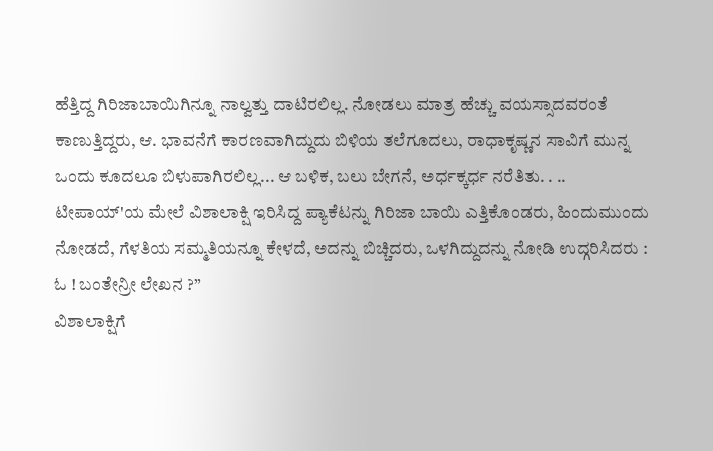ಹೆತ್ತಿದ್ದ ಗಿರಿಜಾಬಾಯಿಗಿನ್ನೂ ನಾಲ್ವತ್ತು ದಾಟಿರಲಿಲ್ಲ. ನೋಡಲು ಮಾತ್ರ ಹೆಚ್ಚು ವಯಸ್ಸಾದವರಂತೆ ಕಾಣುತ್ತಿದ್ದರು, ಆ. ಭಾವನೆಗೆ ಕಾರಣವಾಗಿದ್ದುದು ಬಿಳಿಯ ತಲೆಗೂದಲು, ರಾಧಾಕೃಷ್ಣನ ಸಾವಿಗೆ ಮುನ್ನ ಒಂದು ಕೂದಲೂ ಬಿಳುಪಾಗಿರಲಿಲ್ಲ... ಆ ಬಳಿಕ, ಬಲು ಬೇಗನೆ, ಅರ್ಧಕ್ಕರ್ಧ ನರೆತಿತು. . ..
ಟೀಪಾಯ್'ಯ ಮೇಲೆ ವಿಶಾಲಾಕ್ಷಿ ಇರಿಸಿದ್ದ ಪ್ಯಾಕೆಟನ್ನು ಗಿರಿಜಾ ಬಾಯಿ ಎತ್ತಿಕೊಂಡರು, ಹಿಂದುಮುಂದು ನೋಡದೆ, ಗೆಳತಿಯ ಸಮ್ಮತಿಯನ್ನೂ ಕೇಳದೆ, ಅದನ್ನು ಬಿಚ್ಚಿದರು, ಒಳಗಿದ್ದುದನ್ನು ನೋಡಿ ಉದ್ಗರಿಸಿದರು :
ಓ ! ಬಂತೇನ್ರೀ ಲೇಖನ ?”
ವಿಶಾಲಾಕ್ಷಿಗೆ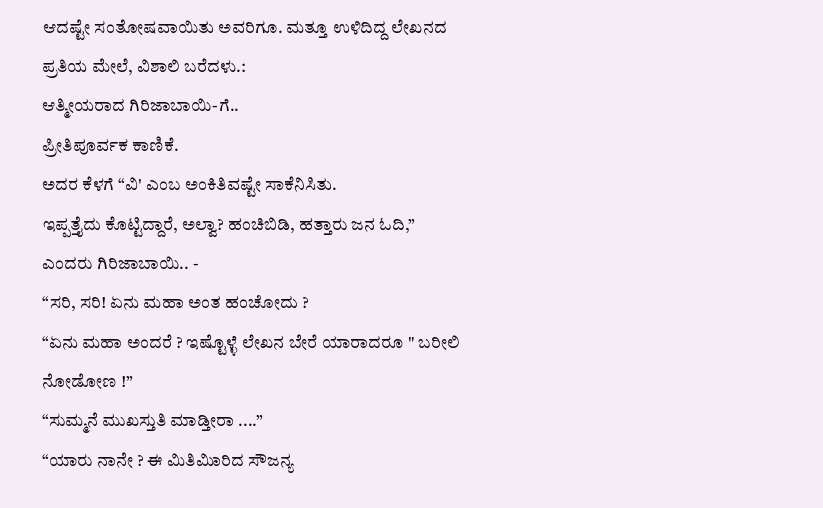ಆದಷ್ಟೇ ಸಂತೋಷವಾಯಿತು ಅವರಿಗೂ. ಮತ್ತೂ ಉಳಿದಿದ್ದ ಲೇಖನದ ಪ್ರತಿಯ ಮೇಲೆ, ವಿಶಾಲಿ ಬರೆದಳು.:
ಆತ್ಮೀಯರಾದ ಗಿರಿಜಾಬಾಯಿ-ಗೆ..
ಪ್ರೀತಿಪೂರ್ವಕ ಕಾಣಿಕೆ.
ಅದರ ಕೆಳಗೆ “ವಿ' ಎಂಬ ಅಂಕಿತಿವಷ್ಟೇ ಸಾಕೆನಿಸಿತು.
ಇಪ್ಪತ್ತೈದು ಕೊಟ್ಟಿದ್ದಾರೆ, ಅಲ್ವಾ? ಹಂಚಿಬಿಡಿ, ಹತ್ತಾರು ಜನ ಓದಿ,” ಎಂದರು ಗಿರಿಜಾಬಾಯಿ.. -
“ಸರಿ, ಸರಿ! ಏನು ಮಹಾ ಅಂತ ಹಂಚೋದು ?
“ಏನು ಮಹಾ ಅಂದರೆ ? ಇಷ್ಟೊಳ್ಳೆ ಲೇಖನ ಬೇರೆ ಯಾರಾದರೂ " ಬರೀಲಿ ನೋಡೋಣ !”
“ಸುಮ್ಮನೆ ಮುಖಸ್ತುತಿ ಮಾಡ್ತೀರಾ ....”
“ಯಾರು ನಾನೇ ? ಈ ಮಿತಿಮಿಾರಿದ ಸೌಜನ್ಯ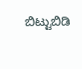ಬಿಟ್ಟುಬಿಡಿ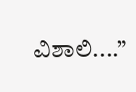ವಿಶಾಲಿ....”